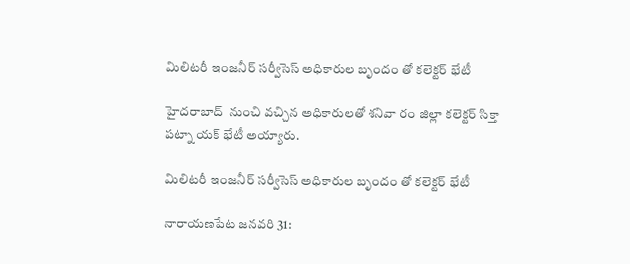మిలిటరీ ఇంజనీర్ సర్వీసెస్ అధికారుల బృందం తో కలెక్టర్ భేటీ

హైదరాబాద్  నుంచి వచ్చిన అధికారులతో శనివా రం జిల్లా కలెక్టర్ సిక్తా పట్నా యక్ భేటీ అయ్యారు.

మిలిటరీ ఇంజనీర్ సర్వీసెస్ అధికారుల బృందం తో కలెక్టర్ భేటీ

నారాయణపేట జనవరి 31: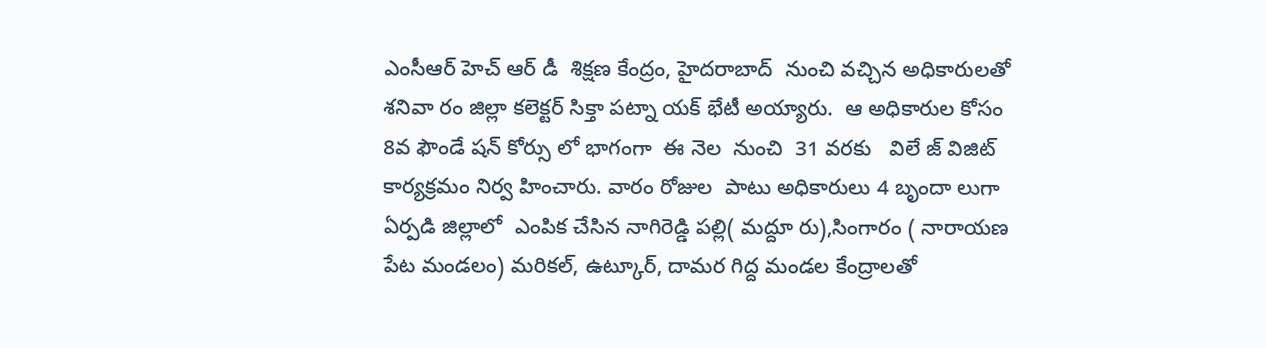ఎంసీఆర్ హెచ్ ఆర్ డీ  శిక్షణ కేంద్రం, హైదరాబాద్  నుంచి వచ్చిన అధికారులతో శనివా రం జిల్లా కలెక్టర్ సిక్తా పట్నా యక్ భేటీ అయ్యారు.  ఆ అధికారుల కోసం 8వ ఫౌండే షన్ కోర్సు లో భాగంగా  ఈ నెల  నుంచి  31 వరకు   విలే జ్ విజిట్  కార్యక్రమం నిర్వ హించారు. వారం రోజుల  పాటు అధికారులు 4 బృందా లుగా ఏర్పడి జిల్లాలో  ఎంపిక చేసిన నాగిరెడ్డి పల్లి( మద్దూ రు),సింగారం ( నారాయణ పేట మండలం) మరికల్, ఉట్కూర్, దామర గిద్ద మండల కేంద్రాలతో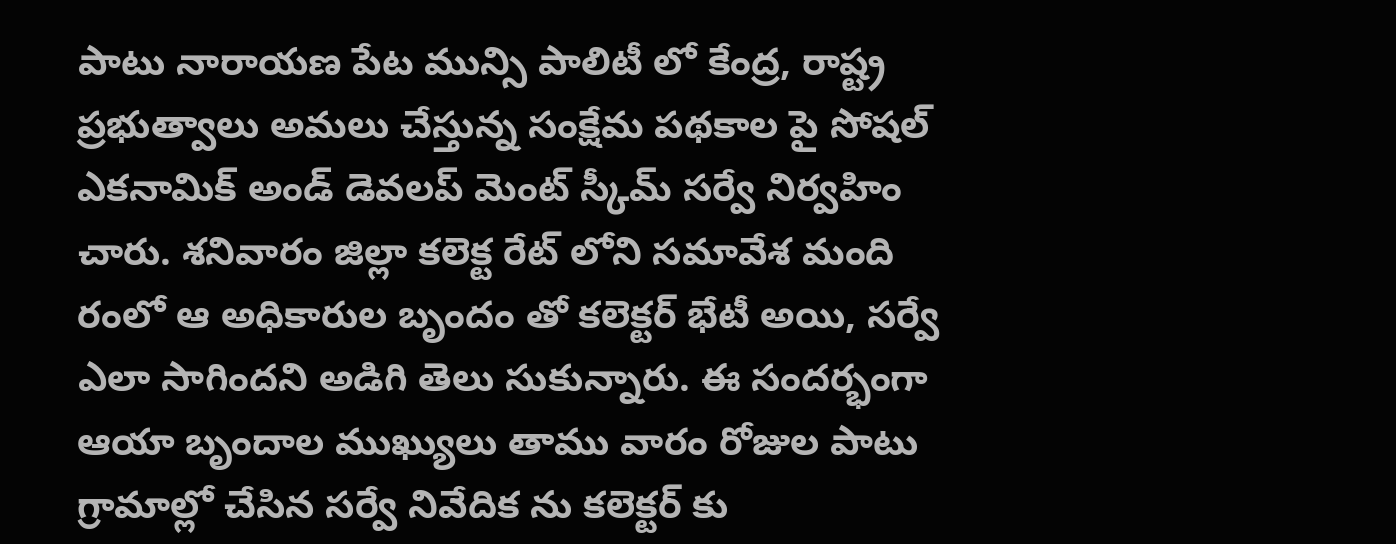పాటు నారాయణ పేట మున్సి పాలిటీ లో కేంద్ర, రాష్ట్ర ప్రభుత్వాలు అమలు చేస్తున్న సంక్షేమ పథకాల పై సోషల్ ఎకనామిక్ అండ్ డెవలప్ మెంట్ స్కీమ్ సర్వే నిర్వహిం చారు. శనివారం జిల్లా కలెక్ట రేట్ లోని సమావేశ మంది రంలో ఆ అధికారుల బృందం తో కలెక్టర్ భేటీ అయి, సర్వే ఎలా సాగిందని అడిగి తెలు సుకున్నారు. ఈ సందర్భంగా ఆయా బృందాల ముఖ్యులు తాము వారం రోజుల పాటు గ్రామాల్లో చేసిన సర్వే నివేదిక ను కలెక్టర్ కు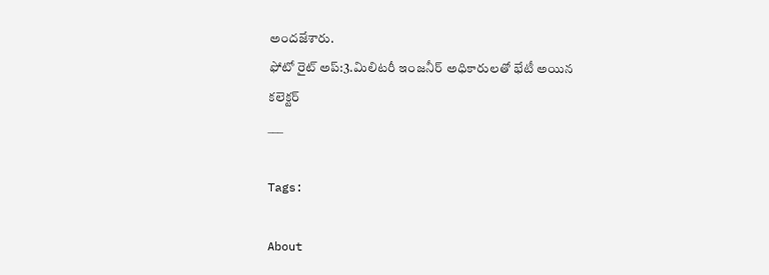అందజేశారు.
ఫోటో రైట్ అప్:3.మిలిటరీ ఇంజనీర్ అధికారులతో భేటీ అయిన కలెక్టర్
___

Tags:

About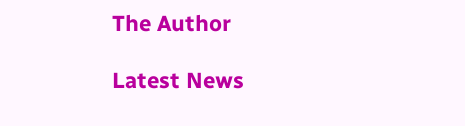The Author

Latest News